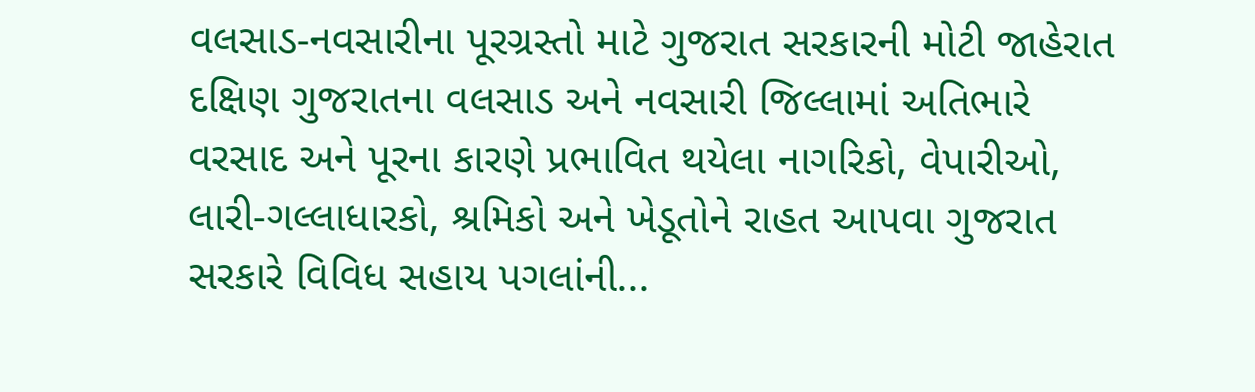વલસાડ-નવસારીના પૂરગ્રસ્તો માટે ગુજરાત સરકારની મોટી જાહેરાત
દક્ષિણ ગુજરાતના વલસાડ અને નવસારી જિલ્લામાં અતિભારે વરસાદ અને પૂરના કારણે પ્રભાવિત થયેલા નાગરિકો, વેપારીઓ, લારી-ગલ્લાધારકો, શ્રમિકો અને ખેડૂતોને રાહત આપવા ગુજરાત સરકારે વિવિધ સહાય પગલાંની...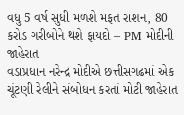વધુ 5 વર્ષ સુધી મળશે મફત રાશન, 80 કરોડ ગરીબોને થશે ફાયદો – PM મોદીની જાહેરાત
વડાપ્રધાન નરેન્દ્ર મોદીએ છત્તીસગઢમાં એક ચૂંટણી રેલીને સંબોધન કરતાં મોટી જાહેરાત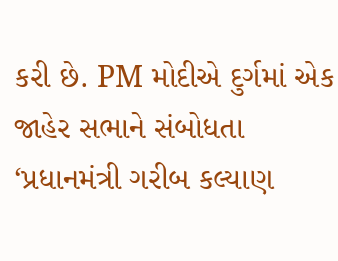કરી છે. PM મોદીએ દુર્ગમાં એક જાહેર સભાને સંબોધતા ‘પ્રધાનમંત્રી ગરીબ કલ્યાણ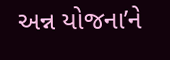અન્ન યોજના’ને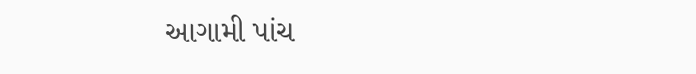આગામી પાંચ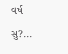વર્ષ સુ?...